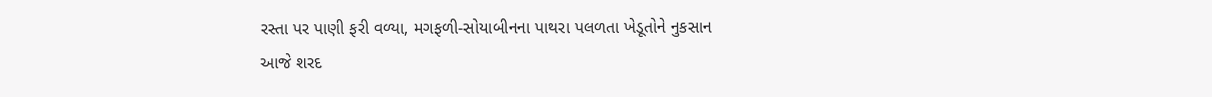રસ્તા પર પાણી ફરી વળ્યા, મગફળી-સોયાબીનના પાથરા પલળતા ખેડૂતોને નુકસાન
આજે શરદ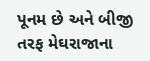પૂનમ છે અને બીજી તરફ મેઘરાજાના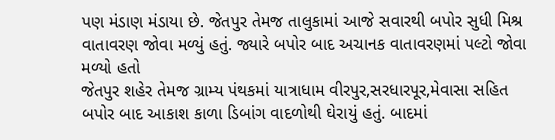પણ મંડાણ મંડાયા છે. જેતપુર તેમજ તાલુકામાં આજે સવારથી બપોર સુધી મિશ્ર વાતાવરણ જોવા મળ્યું હતું. જ્યારે બપોર બાદ અચાનક વાતાવરણમાં પલ્ટો જોવા મળ્યો હતો
જેતપુર શહેર તેમજ ગ્રામ્ય પંથકમાં યાત્રાધામ વીરપુર,સરધારપૂર,મેવાસા સહિત બપોર બાદ આકાશ કાળા ડિબાંગ વાદળોથી ઘેરાયું હતું. બાદમાં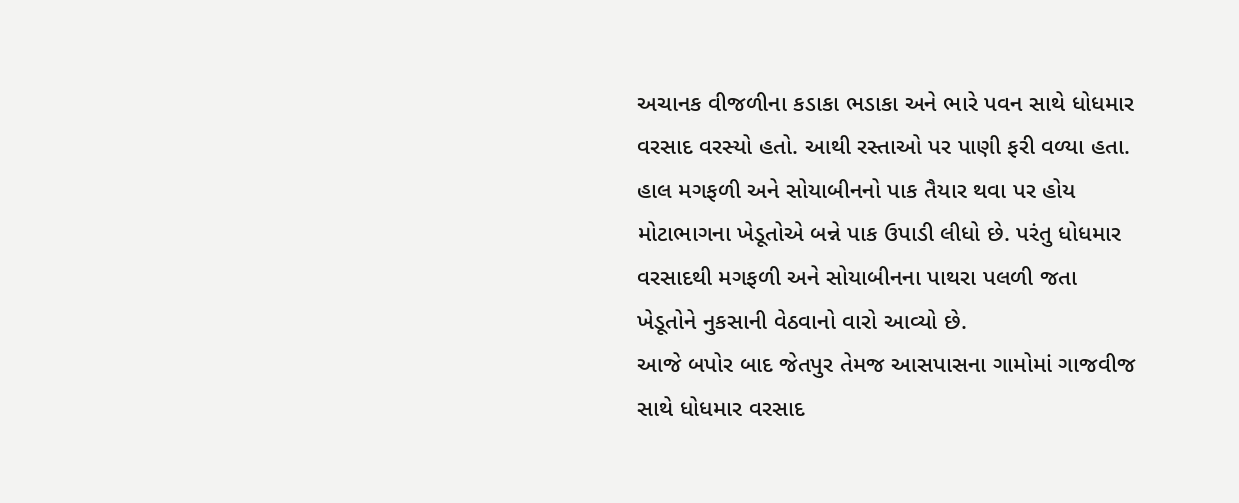અચાનક વીજળીના કડાકા ભડાકા અને ભારે પવન સાથે ધોધમાર વરસાદ વરસ્યો હતો. આથી રસ્તાઓ પર પાણી ફરી વળ્યા હતા. હાલ મગફળી અને સોયાબીનનો પાક તૈયાર થવા પર હોય મોટાભાગના ખેડૂતોએ બન્ને પાક ઉપાડી લીધો છે. પરંતુ ધોધમાર વરસાદથી મગફળી અને સોયાબીનના પાથરા પલળી જતા ખેડૂતોને નુકસાની વેઠવાનો વારો આવ્યો છે.
આજે બપોર બાદ જેતપુર તેમજ આસપાસના ગામોમાં ગાજવીજ સાથે ધોધમાર વરસાદ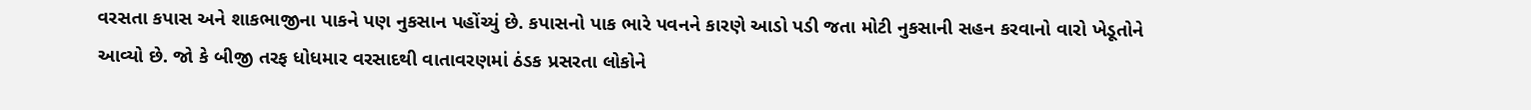વરસતા કપાસ અને શાકભાજીના પાકને પણ નુકસાન પહોંચ્યું છે. કપાસનો પાક ભારે પવનને કારણે આડો પડી જતા મોટી નુકસાની સહન કરવાનો વારો ખેડૂતોને આવ્યો છે. જો કે બીજી તરફ ધોધમાર વરસાદથી વાતાવરણમાં ઠંડક પ્રસરતા લોકોને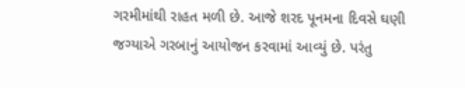ગરમીમાંથી રાહત મળી છે. આજે શરદ પૂનમના દિવસે ઘણી જગ્યાએ ગરબાનું આયોજન કરવામાં આવ્યું છે. પરંતુ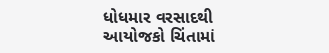ધોધમાર વરસાદથી આયોજકો ચિંતામાં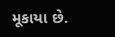મૂકાયા છે.